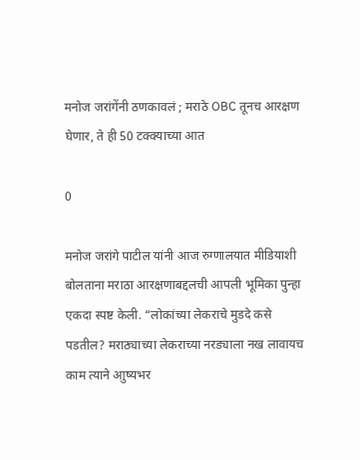मनोज जरांगेंनी ठणकावलं ; मराठे OBC तूनच आरक्षण घेणार, ते ही 50 टक्क्याच्या आत

0

मनोज जरांगे पाटील यांनी आज रुग्णालयात मीडियाशी बोलताना मराठा आरक्षणाबद्दलची आपली भूमिका पुन्हा एकदा स्पष्ट केली. “लोकांच्या लेकराचे मुडदे कसे पडतील? मराठ्याच्या लेकराच्या नरड्याला नख लावायच काम त्याने आुष्यभर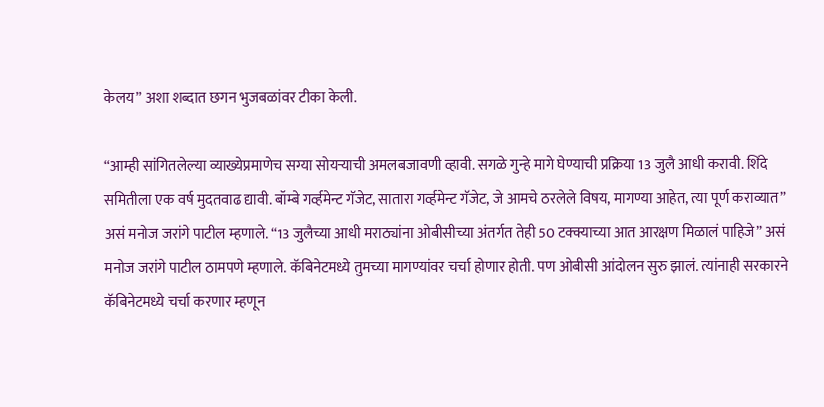केलय” अशा शब्दात छगन भुजबळांवर टीका केली.

“आम्ही सांगितलेल्या व्याख्येप्रमाणेच सग्या सोयऱ्याची अमलबजावणी व्हावी. सगळे गुन्हे मागे घेण्याची प्रक्रिया 13 जुलै आधी करावी. शिंदे समितीला एक वर्ष मुदतवाढ द्यावी. बॉम्बे गर्व्हमेन्ट गॅजेट, सातारा गर्व्हमेन्ट गॅजेट, जे आमचे ठरलेले विषय, मागण्या आहेत, त्या पूर्ण कराव्यात” असं मनोज जरांगे पाटील म्हणाले. “13 जुलैच्या आधी मराठ्यांना ओबीसीच्या अंतर्गत तेही 50 टक्क्याच्या आत आरक्षण मिळालं पाहिजे” असं मनोज जरांगे पाटील ठामपणे म्हणाले. कॅबिनेटमध्ये तुमच्या मागण्यांवर चर्चा होणार होती. पण ओबीसी आंदोलन सुरु झालं. त्यांनाही सरकारने कॅबिनेटमध्ये चर्चा करणार म्हणून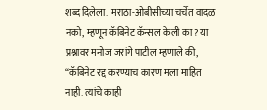शब्द दिलेला. मराठा-ओबीसीच्या चर्चेत वादळ नको, म्हणून कॅबिनेट कॅन्सल केली का? या प्रश्नावर मनोज जरांगे पाटील म्हणाले की, “कॅबिनेट रद्द करण्याच कारण मला माहित नाही. त्यांचे काही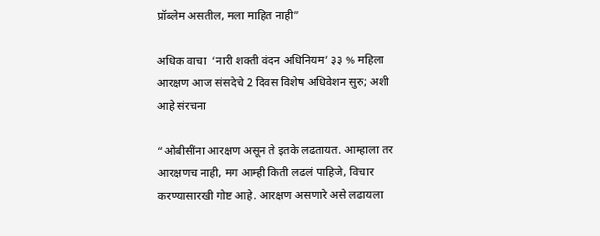प्रॉब्लेम असतील, मला माहित नाही”

अधिक वाचा  ‘नारी शक्ती वंदन अधिनियम’ ३३ % महिला आरक्षण आज संसदेचे 2 दिवस विशेष अधिवेशन सुरु; अशी आहे संरचना

“ओबीसींना आरक्षण असून ते इतके लढतायत. आम्हाला तर आरक्षणच नाही, मग आम्ही किती लढलं पाहिजे, विचार करण्यासारखी गोष्ट आहे. आरक्षण असणारे असे लढायला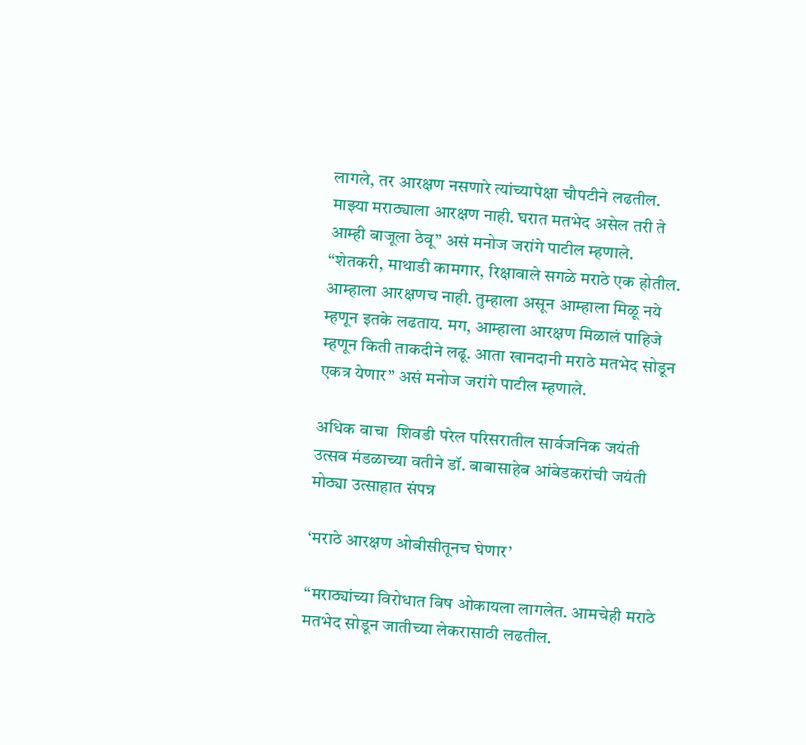लागले, तर आरक्षण नसणारे त्यांच्यापेक्षा चौपटीने लढतील. माझ्या मराठ्याला आरक्षण नाही. घरात मतभेद असेल तरी ते आम्ही बाजूला ठेवू” असं मनोज जरांगे पाटील म्हणाले. “शेतकरी, माथाडी कामगार, रिक्षावाले सगळे मराठे एक होतील. आम्हाला आरक्षणच नाही. तुम्हाला असून आम्हाला मिळू नये म्हणून इतके लढताय. मग, आम्हाला आरक्षण मिळालं पाहिजे म्हणून किती ताकदीने लढू. आता खानदानी मराठे मतभेद सोडून एकत्र येणार” असं मनोज जरांगे पाटील म्हणाले.

अधिक वाचा  शिवडी परेल परिसरातील सार्वजनिक जयंती उत्सव मंडळाच्या वतीने डॉ. बाबासाहेब आंबेडकरांची जयंती मोठ्या उत्साहात संपन्न

‘मराठे आरक्षण ओबीसीतूनच घेणार’

“मराठ्यांच्या विरोधात विष ओकायला लागलेत. आमचेही मराठे मतभेद सोडून जातीच्या लेकरासाठी लढतील.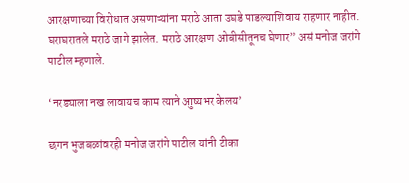आरक्षणाच्या विरोधात असणाऱ्यांना मराठे आता उघडे पाडल्याशिवाय राहणार नाहीत. घराघरातले मराठे जागे झालेत. मराठे आरक्षण ओबीसीतूनच घेणार” असं मनोज जरांगे पाटील म्हणाले.

‘नरड्याला नख लावायच काम त्याने आुष्यभर केलय’

छगन भुजबळांवरही मनोज जरांगे पाटील यांनी टीका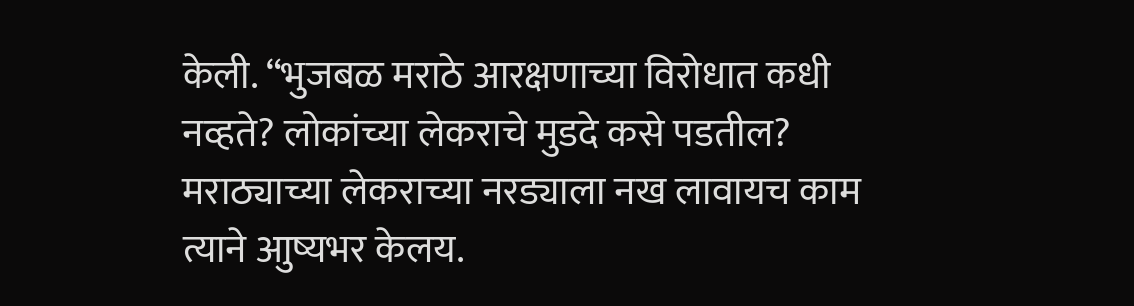केली. “भुजबळ मराठे आरक्षणाच्या विरोधात कधी नव्हते? लोकांच्या लेकराचे मुडदे कसे पडतील? मराठ्याच्या लेकराच्या नरड्याला नख लावायच काम त्याने आुष्यभर केलय.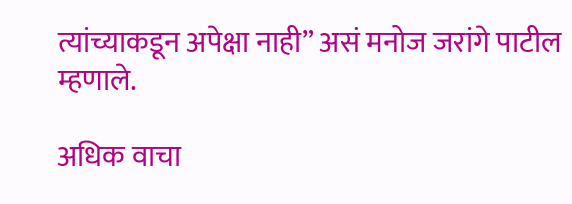त्यांच्याकडून अपेक्षा नाही” असं मनोज जरांगे पाटील म्हणाले.

अधिक वाचा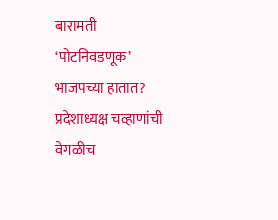बारामती ‘पोटनिवडणूक’ भाजपच्या हातात? प्रदेशाध्यक्ष चव्हाणांची वेगळीच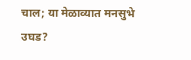चाल; या मेळाव्यात मनसुभे उघड?